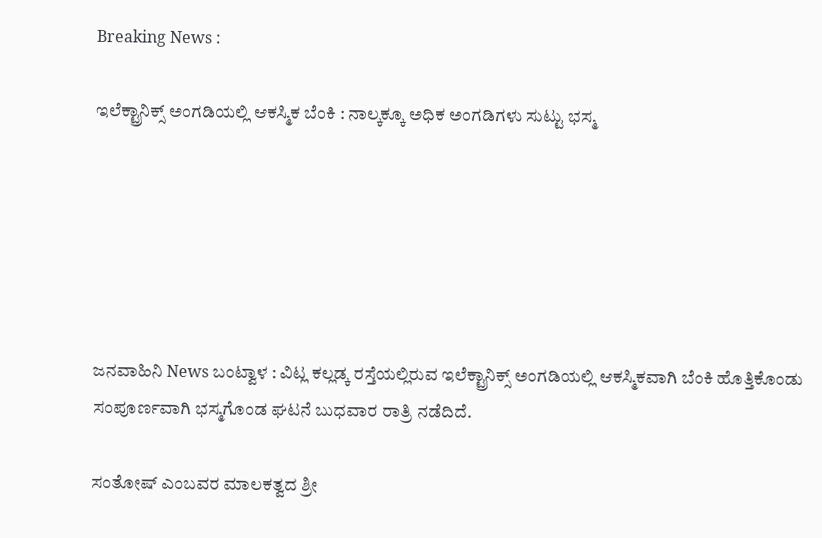Breaking News :

ಇಲೆಕ್ಟ್ರಾನಿಕ್ಸ್ ಅಂಗಡಿಯಲ್ಲಿ ಆಕಸ್ಮಿಕ ಬೆಂಕಿ : ನಾಲ್ಕಕ್ಕೂ ಅಧಿಕ ಅಂಗಡಿಗಳು ಸುಟ್ಟು ಭಸ್ಮ






ಜನವಾಹಿನಿ News ಬಂಟ್ವಾಳ : ವಿಟ್ಲ ಕಲ್ಲಡ್ಕ ರಸ್ತೆಯಲ್ಲಿರುವ ಇಲೆಕ್ಟ್ರಾನಿಕ್ಸ್ ಅಂಗಡಿಯಲ್ಲಿ ಆಕಸ್ಮಿಕವಾಗಿ ಬೆಂಕಿ ಹೊತ್ತಿಕೊಂಡು ಸಂಪೂರ್ಣವಾಗಿ ಭಸ್ಮಗೊಂಡ ಘಟನೆ ಬುಧವಾರ ರಾತ್ರಿ ನಡೆದಿದೆ.

ಸಂತೋಷ್ ಎಂಬವರ ಮಾಲಕತ್ವದ ಶ್ರೀ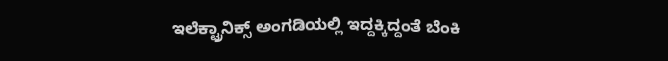ಇಲೆಕ್ಟ್ರಾನಿಕ್ಸ್ ಅಂಗಡಿಯಲ್ಲಿ ಇದ್ದಕ್ಕಿದ್ದಂತೆ ಬೆಂಕಿ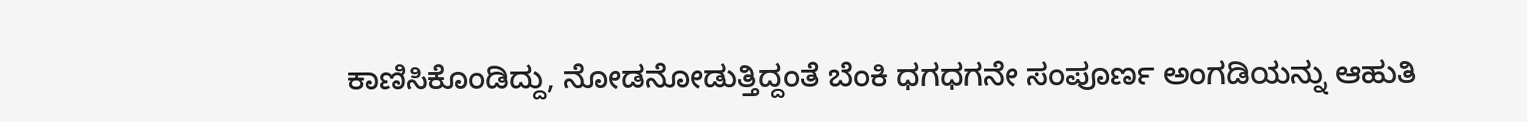ಕಾಣಿಸಿಕೊಂಡಿದ್ದು, ನೋಡನೋಡುತ್ತಿದ್ದಂತೆ ಬೆಂಕಿ ಧಗಧಗನೇ ಸಂಪೂರ್ಣ ಅಂಗಡಿಯನ್ನು ಆಹುತಿ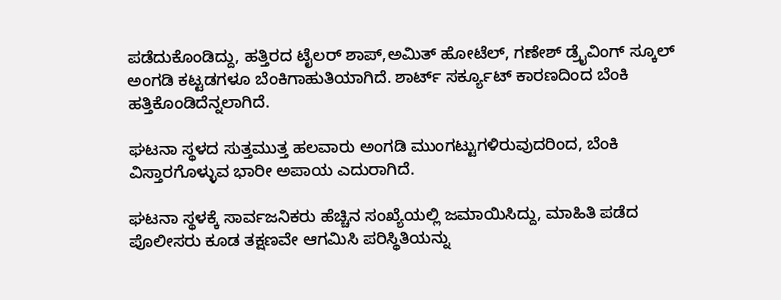ಪಡೆದುಕೊಂಡಿದ್ದು, ಹತ್ತಿರದ ಟೈಲರ್ ಶಾಪ್,ಅಮಿತ್ ಹೋಟೆಲ್, ಗಣೇಶ್ ಡ್ರೈವಿಂಗ್ ಸ್ಕೂಲ್ ಅಂಗಡಿ ಕಟ್ಟಡಗಳೂ ಬೆಂಕಿಗಾಹುತಿಯಾಗಿದೆ. ಶಾರ್ಟ್ ಸರ್ಕ್ಯೂಟ್ ಕಾರಣದಿಂದ ಬೆಂಕಿ ಹತ್ತಿಕೊಂಡಿದೆನ್ನಲಾಗಿದೆ.

ಘಟನಾ ಸ್ಥಳದ ಸುತ್ತಮುತ್ತ ಹಲವಾರು ಅಂಗಡಿ ಮುಂಗಟ್ಟುಗಳಿರುವುದರಿಂದ, ಬೆಂಕಿ ವಿಸ್ತಾರಗೊಳ್ಳುವ ಭಾರೀ ಅಪಾಯ ಎದುರಾಗಿದೆ.

ಘಟನಾ ಸ್ಥಳಕ್ಕೆ ಸಾರ್ವಜನಿಕರು ಹೆಚ್ಚಿನ ಸಂಖ್ಯೆಯಲ್ಲಿ ಜಮಾಯಿಸಿದ್ದು, ಮಾಹಿತಿ ಪಡೆದ ಪೊಲೀಸರು ಕೂಡ ತಕ್ಷಣವೇ ಆಗಮಿಸಿ ಪರಿಸ್ಥಿತಿಯನ್ನು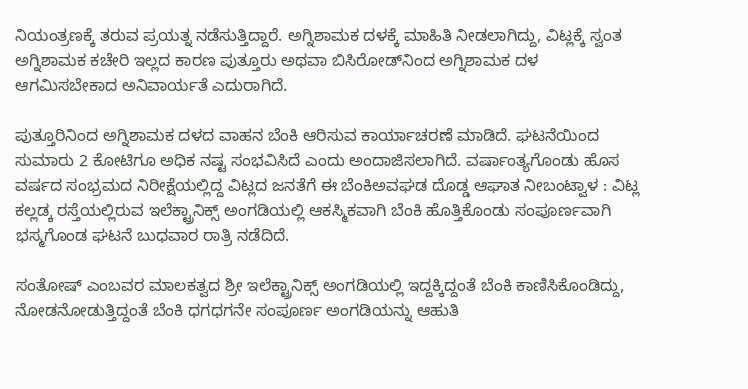ನಿಯಂತ್ರಣಕ್ಕೆ ತರುವ ಪ್ರಯತ್ನ ನಡೆಸುತ್ತಿದ್ದಾರೆ. ಅಗ್ನಿಶಾಮಕ ದಳಕ್ಕೆ ಮಾಹಿತಿ ನೀಡಲಾಗಿದ್ದು, ವಿಟ್ಲಕ್ಕೆ ಸ್ವಂತ ಅಗ್ನಿಶಾಮಕ ಕಚೇರಿ ಇಲ್ಲದ ಕಾರಣ ಪುತ್ತೂರು ಅಥವಾ ಬಿಸಿರೋಡ್‌ನಿಂದ ಅಗ್ನಿಶಾಮಕ ದಳ ಆಗಮಿಸಬೇಕಾದ ಅನಿವಾರ್ಯತೆ ಎದುರಾಗಿದೆ.

ಪುತ್ತೂರಿನಿಂದ ಅಗ್ನಿಶಾಮಕ ದಳದ ವಾಹನ ಬೆಂಕಿ ಆರಿಸುವ ಕಾರ್ಯಾಚರಣೆ ಮಾಡಿದೆ. ಘಟನೆಯಿಂದ ಸುಮಾರು 2 ಕೋಟಿಗೂ ಅಧಿಕ ನಷ್ಟ ಸಂಭವಿಸಿದೆ ಎಂದು‌ ಅಂದಾಜಿಸಲಾಗಿದೆ. ವರ್ಷಾಂತ್ಯಗೊಂಡು‌ ಹೊಸ ವರ್ಷದ ಸಂಭ್ರಮದ‌ ನಿರೀಕ್ಷೆಯಲ್ಲಿದ್ದ ವಿಟ್ಲದ‌ ಜನತೆಗೆ ಈ ಬೆಂಕಿ‌ಅವಘಡ ದೊಡ್ಡ ಆಘಾತ ನೀಬಂಟ್ವಾಳ : ವಿಟ್ಲ ಕಲ್ಲಡ್ಕ ರಸ್ತೆಯಲ್ಲಿರುವ ಇಲೆಕ್ಟ್ರಾನಿಕ್ಸ್ ಅಂಗಡಿಯಲ್ಲಿ ಆಕಸ್ಮಿಕವಾಗಿ ಬೆಂಕಿ ಹೊತ್ತಿಕೊಂಡು ಸಂಪೂರ್ಣವಾಗಿ ಭಸ್ಮಗೊಂಡ ಘಟನೆ ಬುಧವಾರ ರಾತ್ರಿ ನಡೆದಿದೆ.

ಸಂತೋಷ್ ಎಂಬವರ ಮಾಲಕತ್ವದ ಶ್ರೀ ಇಲೆಕ್ಟ್ರಾನಿಕ್ಸ್ ಅಂಗಡಿಯಲ್ಲಿ ಇದ್ದಕ್ಕಿದ್ದಂತೆ ಬೆಂಕಿ ಕಾಣಿಸಿಕೊಂಡಿದ್ದು, ನೋಡನೋಡುತ್ತಿದ್ದಂತೆ ಬೆಂಕಿ ಧಗಧಗನೇ ಸಂಪೂರ್ಣ ಅಂಗಡಿಯನ್ನು ಆಹುತಿ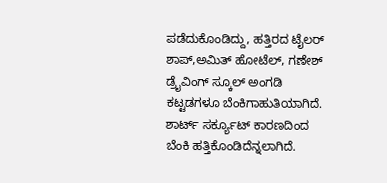ಪಡೆದುಕೊಂಡಿದ್ದು, ಹತ್ತಿರದ ಟೈಲರ್ ಶಾಪ್,ಅಮಿತ್ ಹೋಟೆಲ್, ಗಣೇಶ್ ಡ್ರೈವಿಂಗ್ ಸ್ಕೂಲ್ ಅಂಗಡಿ ಕಟ್ಟಡಗಳೂ ಬೆಂಕಿಗಾಹುತಿಯಾಗಿದೆ. ಶಾರ್ಟ್ ಸರ್ಕ್ಯೂಟ್ ಕಾರಣದಿಂದ ಬೆಂಕಿ ಹತ್ತಿಕೊಂಡಿದೆನ್ನಲಾಗಿದೆ.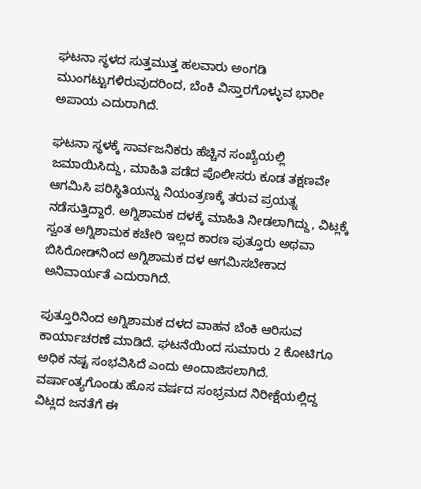ಘಟನಾ ಸ್ಥಳದ ಸುತ್ತಮುತ್ತ ಹಲವಾರು ಅಂಗಡಿ ಮುಂಗಟ್ಟುಗಳಿರುವುದರಿಂದ, ಬೆಂಕಿ ವಿಸ್ತಾರಗೊಳ್ಳುವ ಭಾರೀ ಅಪಾಯ ಎದುರಾಗಿದೆ.

ಘಟನಾ ಸ್ಥಳಕ್ಕೆ ಸಾರ್ವಜನಿಕರು ಹೆಚ್ಚಿನ ಸಂಖ್ಯೆಯಲ್ಲಿ ಜಮಾಯಿಸಿದ್ದು, ಮಾಹಿತಿ ಪಡೆದ ಪೊಲೀಸರು ಕೂಡ ತಕ್ಷಣವೇ ಆಗಮಿಸಿ ಪರಿಸ್ಥಿತಿಯನ್ನು ನಿಯಂತ್ರಣಕ್ಕೆ ತರುವ ಪ್ರಯತ್ನ ನಡೆಸುತ್ತಿದ್ದಾರೆ. ಅಗ್ನಿಶಾಮಕ ದಳಕ್ಕೆ ಮಾಹಿತಿ ನೀಡಲಾಗಿದ್ದು, ವಿಟ್ಲಕ್ಕೆ ಸ್ವಂತ ಅಗ್ನಿಶಾಮಕ ಕಚೇರಿ ಇಲ್ಲದ ಕಾರಣ ಪುತ್ತೂರು ಅಥವಾ ಬಿಸಿರೋಡ್‌ನಿಂದ ಅಗ್ನಿಶಾಮಕ ದಳ ಆಗಮಿಸಬೇಕಾದ ಅನಿವಾರ್ಯತೆ ಎದುರಾಗಿದೆ.

ಪುತ್ತೂರಿನಿಂದ ಅಗ್ನಿಶಾಮಕ ದಳದ ವಾಹನ ಬೆಂಕಿ ಆರಿಸುವ ಕಾರ್ಯಾಚರಣೆ ಮಾಡಿದೆ. ಘಟನೆಯಿಂದ ಸುಮಾರು 2 ಕೋಟಿಗೂ ಅಧಿಕ ನಷ್ಟ ಸಂಭವಿಸಿದೆ ಎಂದು‌ ಅಂದಾಜಿಸಲಾಗಿದೆ. ವರ್ಷಾಂತ್ಯಗೊಂಡು‌ ಹೊಸ ವರ್ಷದ ಸಂಭ್ರಮದ‌ ನಿರೀಕ್ಷೆಯಲ್ಲಿದ್ದ ವಿಟ್ಲದ‌ ಜನತೆಗೆ ಈ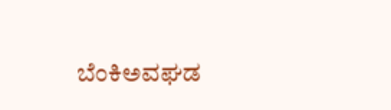ಬೆಂಕಿ‌ಅವಘಡ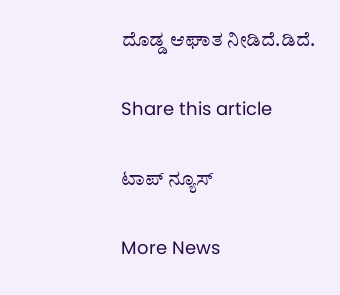ದೊಡ್ಡ ಆಘಾತ ನೀಡಿದೆ.ಡಿದೆ.

Share this article

ಟಾಪ್ ನ್ಯೂಸ್

More News